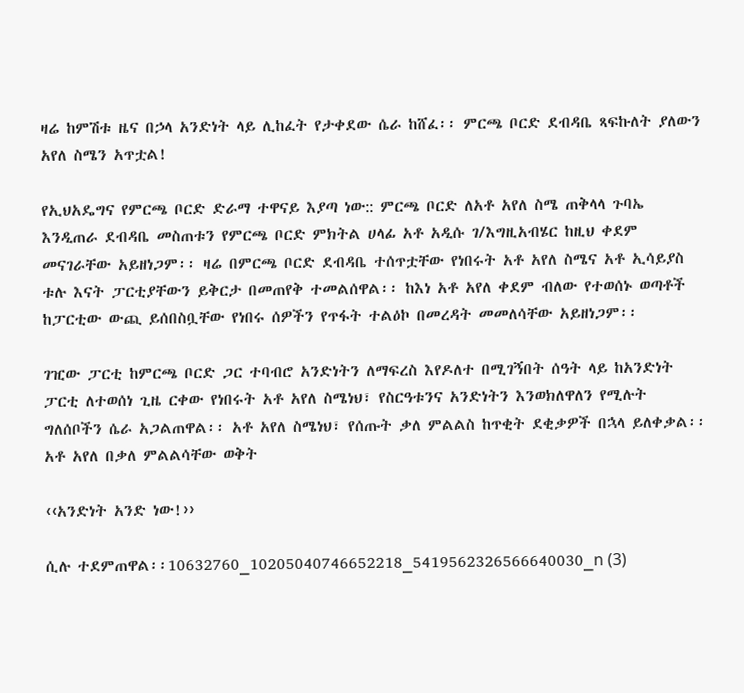ዛሬ ከምሽቱ ዜና በኃላ አንድነት ላይ ሊከፈት የታቀደው ሴራ ከሸፈ፡፡ ምርጫ ቦርድ ደብዳቤ ጻፍኩለት ያለውን አየለ ስሜን አጥቷል!

የኢህአዴግና የምርጫ ቦርድ ድራማ ተዋናይ እያጣ ነው:: ምርጫ ቦርድ ለአቶ አየለ ስሜ ጠቅላላ ጉባኤ እንዲጠራ ደብዳቤ መስጠቱን የምርጫ ቦርድ ምክትል ሀላፊ አቶ አዲሱ ገ/እግዚአብሄር ከዚህ ቀደም መናገራቸው አይዘነጋም፡፡ ዛሬ በምርጫ ቦርድ ደብዳቤ ተሰጥቷቸው የነበሩት አቶ አየለ ስሜና አቶ ኢሳይያስ ቱሉ እናት ፓርቲያቸውን ይቅርታ በመጠየቅ ተመልሰዋል፡፡ ከእነ አቶ አየለ ቀደም ብለው የተወሰኑ ወጣቶች ከፓርቲው ውጪ ይሰበስቧቸው የነበሩ ሰዎችን የጥፋት ተልዕኮ በመረዳት መመለሳቸው አይዘነጋም፡፡

ገዢው ፓርቲ ከምርጫ ቦርድ ጋር ተባብሮ አንድነትን ለማፍረስ እየዶለተ በሚገኝበት ሰዓት ላይ ከአንድነት ፓርቲ ለተወሰነ ጊዜ ርቀው የነበሩት አቶ አየለ ስሜነህ፣ የስርዓቱንና አንድነትን እንወክለዋለን የሚሉት ግለሰቦችን ሴራ አጋልጠዋል፡፡ አቶ አየለ ስሜነህ፣ የሰጡት ቃለ ምልልስ ከጥቂት ደቂቃዎች በኋላ ይለቀቃል፡፡ አቶ አየለ በቃለ ምልልሳቸው ወቅት

‹‹አንድነት አንድ ነው!››

ሲሉ ተደምጠዋል፡፡10632760_10205040746652218_5419562326566640030_n (3)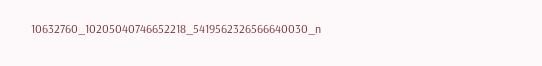10632760_10205040746652218_5419562326566640030_n